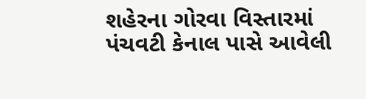શહેરના ગોરવા વિસ્તારમાં પંચવટી કેનાલ પાસે આવેલી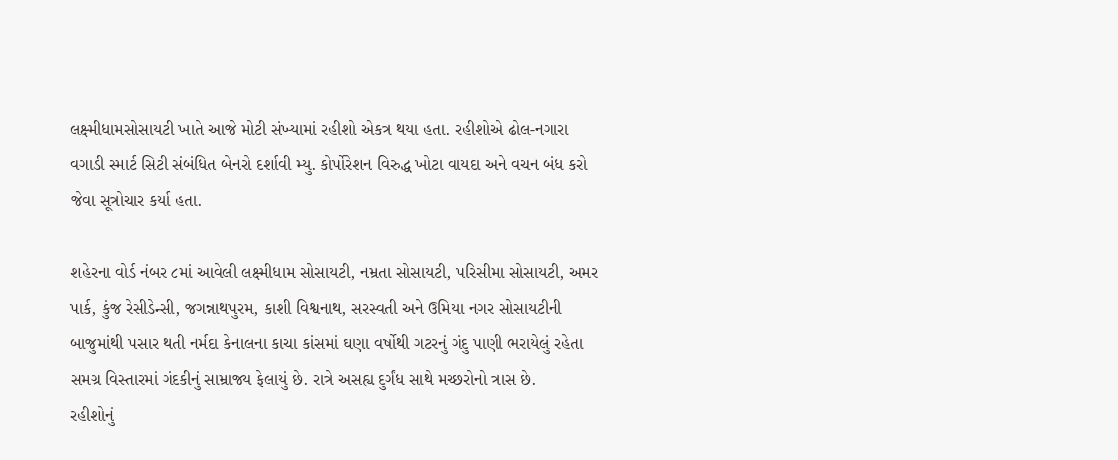લક્ષ્મીધામસોસાયટી ખાતે આજે મોટી સંખ્યામાં રહીશો એકત્ર થયા હતા. રહીશોએ ઢોલ-નગારા વગાડી સ્માર્ટ સિટી સંબંધિત બેનરો દર્શાવી મ્યુ. કોર્પોરેશન વિરુદ્ધ ખોટા વાયદા અને વચન બંધ કરો જેવા સૂત્રોચાર કર્યા હતા.

શહેરના વોર્ડ નંબર ૮માં આવેલી લક્ષ્મીધામ સોસાયટી, નમ્રતા સોસાયટી, પરિસીમા સોસાયટી, અમર પાર્ક, કુંજ રેસીડેન્સી, જગન્નાથપુરમ, કાશી વિશ્વનાથ, સરસ્વતી અને ઉમિયા નગર સોસાયટીની બાજુમાંથી પસાર થતી નર્મદા કેનાલના કાચા કાંસમાં ઘણા વર્ષોથી ગટરનું ગંદુ પાણી ભરાયેલું રહેતા સમગ્ર વિસ્તારમાં ગંદકીનું સામ્રાજ્ય ફેલાયું છે. રાત્રે અસહ્ય દુર્ગંધ સાથે મચ્છરોનો ત્રાસ છે.
રહીશોનું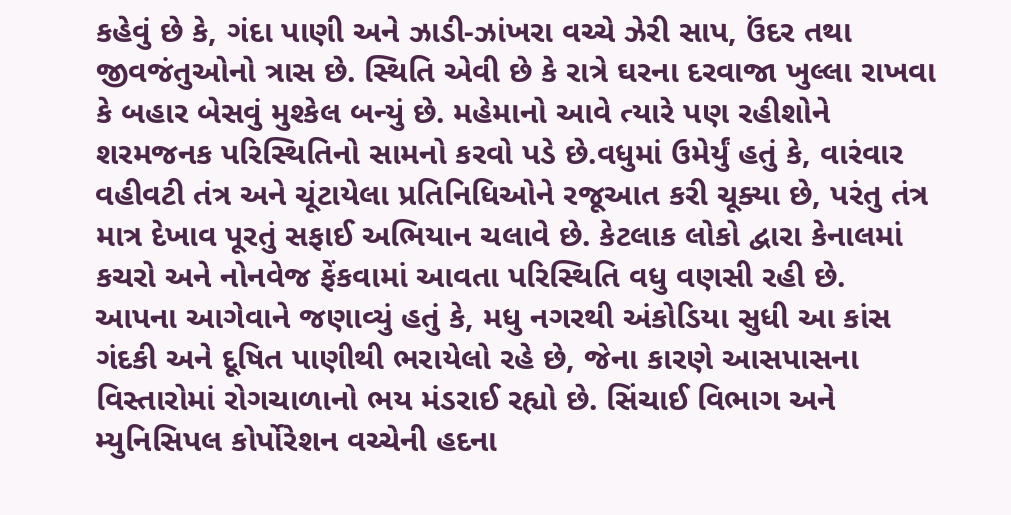કહેવું છે કે, ગંદા પાણી અને ઝાડી-ઝાંખરા વચ્ચે ઝેરી સાપ, ઉંદર તથા જીવજંતુઓનો ત્રાસ છે. સ્થિતિ એવી છે કે રાત્રે ઘરના દરવાજા ખુલ્લા રાખવા કે બહાર બેસવું મુશ્કેલ બન્યું છે. મહેમાનો આવે ત્યારે પણ રહીશોને શરમજનક પરિસ્થિતિનો સામનો કરવો પડે છે.વધુમાં ઉમેર્યું હતું કે, વારંવાર વહીવટી તંત્ર અને ચૂંટાયેલા પ્રતિનિધિઓને રજૂઆત કરી ચૂક્યા છે, પરંતુ તંત્ર માત્ર દેખાવ પૂરતું સફાઈ અભિયાન ચલાવે છે. કેટલાક લોકો દ્વારા કેનાલમાં કચરો અને નોનવેજ ફેંકવામાં આવતા પરિસ્થિતિ વધુ વણસી રહી છે.
આપના આગેવાને જણાવ્યું હતું કે, મધુ નગરથી અંકોડિયા સુધી આ કાંસ ગંદકી અને દૂષિત પાણીથી ભરાયેલો રહે છે, જેના કારણે આસપાસના વિસ્તારોમાં રોગચાળાનો ભય મંડરાઈ રહ્યો છે. સિંચાઈ વિભાગ અને મ્યુનિસિપલ કોર્પોરેશન વચ્ચેની હદના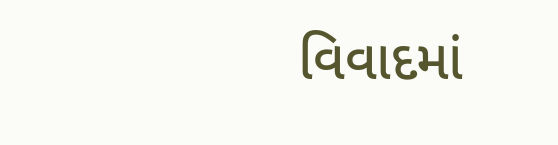વિવાદમાં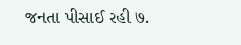જનતા પીસાઈ રહી ७.